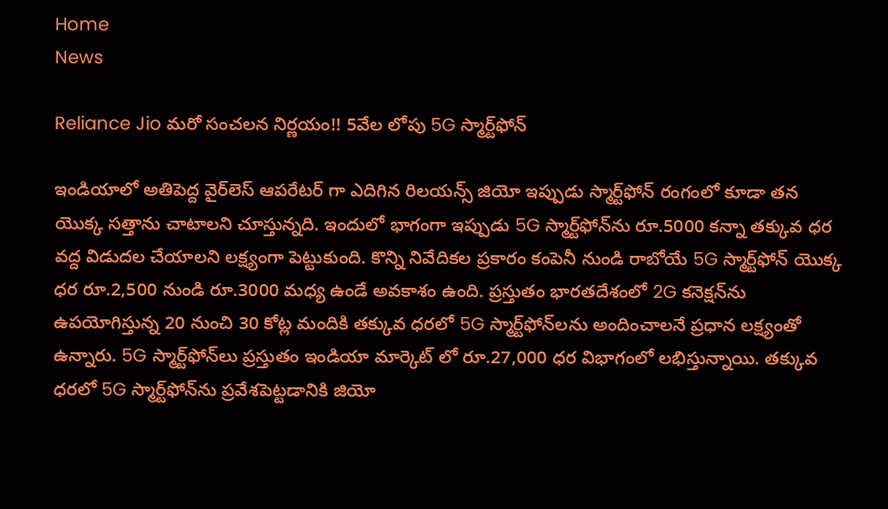Home
News

Reliance Jio మరో సంచలన నిర్ణయం!! 5వేల లోపు 5G స్మార్ట్‌ఫోన్‌

ఇండియాలో అతిపెద్ద వైర్‌లెస్ ఆపరేటర్ గా ఎదిగిన రిలయన్స్ జియో ఇప్పుడు స్మార్ట్‌ఫోన్‌ రంగంలో కూడా తన యొక్క సత్తాను చాటాలని చూస్తున్నది. ఇందులో భాగంగా ఇప్పుడు 5G స్మార్ట్‌ఫోన్‌ను రూ.5000 కన్నా తక్కువ ధర వద్ద విడుదల చేయాలని లక్ష్యంగా పెట్టుకుంది. కొన్ని నివేదికల ప్రకారం కంపెనీ నుండి రాబోయే 5G స్మార్ట్‌ఫోన్ యొక్క ధర రూ.2,500 నుండి రూ.3000 మధ్య ఉండే అవకాశం ఉంది. ప్రస్తుతం భారతదేశంలో 2G కనెక్షన్‌ను ఉపయోగిస్తున్న 20 నుంచి 30 కోట్ల మందికి తక్కువ ధరలో 5G స్మార్ట్‌ఫోన్‌లను అందించాలనే ప్రధాన లక్ష్యంతో ఉన్నారు. 5G స్మార్ట్‌ఫోన్‌లు ప్రస్తుతం ఇండియా మార్కెట్ లో రూ.27,000 ధర విభాగంలో లభిస్తున్నాయి. తక్కువ ధరలో 5G స్మార్ట్‌ఫోన్‌ను ప్రవేశపెట్టడానికి జియో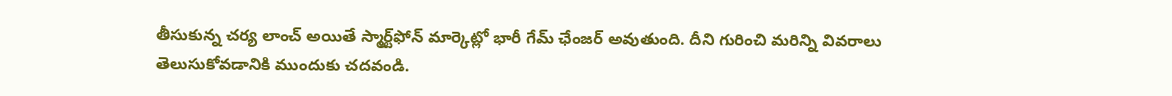తీసుకున్న చర్య లాంచ్ అయితే స్మార్ట్‌ఫోన్ మార్కెట్లో భారీ గేమ్ ఛేంజర్ అవుతుంది. దీని గురించి మరిన్ని వివరాలు తెలుసుకోవడానికి ముందుకు చదవండి.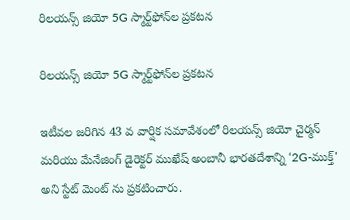రిలయన్స్ జియో 5G స్మార్ట్‌ఫోన్‌ల ప్రకటన

రిలయన్స్ జియో 5G స్మార్ట్‌ఫోన్‌ల ప్రకటన

ఇటీవల జరిగిన 43 వ వార్షిక సమావేశంలో రిలయన్స్ జియో చైర్మన్ మరియు మేనేజింగ్ డైరెక్టర్ ముఖేష్ అంబానీ భారతదేశాన్ని ‘2G-ముక్త్' అని స్టేట్ మెంట్ ను ప్రకటించారు.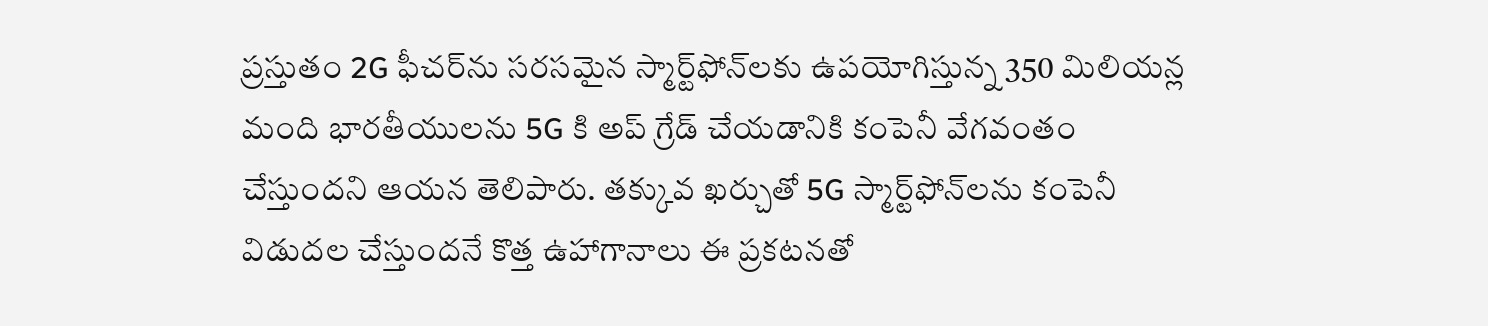ప్రస్తుతం 2G ఫీచర్‌ను సరసమైన స్మార్ట్‌ఫోన్‌లకు ఉపయోగిస్తున్న 350 మిలియన్ల మంది భారతీయులను 5G కి అప్ గ్రేడ్ చేయడానికి కంపెనీ వేగవంతం చేస్తుందని ఆయన తెలిపారు. తక్కువ ఖర్చుతో 5G స్మార్ట్‌ఫోన్‌లను కంపెనీ విడుదల చేస్తుందనే కొత్త ఉహాగానాలు ఈ ప్రకటనతో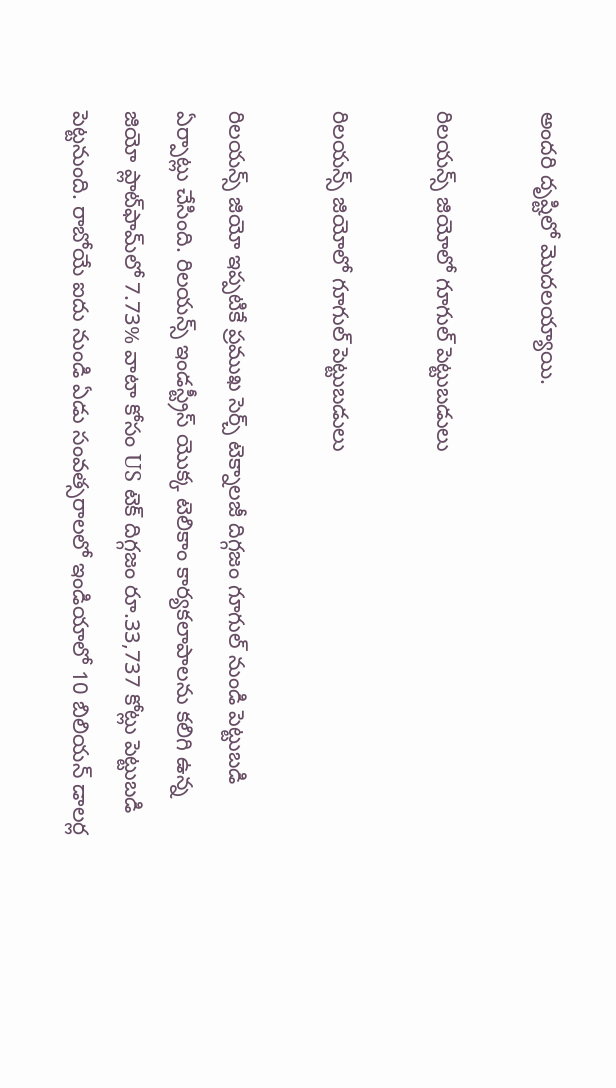అందరి దృష్టిలో మొదలయ్యాయి.

రిలయన్స్ జియోలో గూగుల్ పెట్టుబడులు

రిలయన్స్ జియోలో గూగుల్ పెట్టుబడులు

రిలయన్స్ జియో ఇప్పటికే ప్రముఖ సెర్చ్ టెక్నాలజీ దిగ్గజం గూగుల్ నుండి పెట్టుబడి ఏర్పాట్లు చేసింది. రిలయన్స్ ఇండస్ట్రీస్ యొక్క టెలికాం కార్యకలాపాలను కలిగి ఉన్న జియో ప్లాట్‌ఫామ్‌లో 7.73% వాటా కోసం US టెక్ దిగ్గజం రూ.33,737 కోట్లు పెట్టుబడి పెట్టనుంది. రాబోయే ఐదు నుండి ఏడు సంవత్సరాలలో ఇండియాలో 10 బిలియన్ డాలర్ల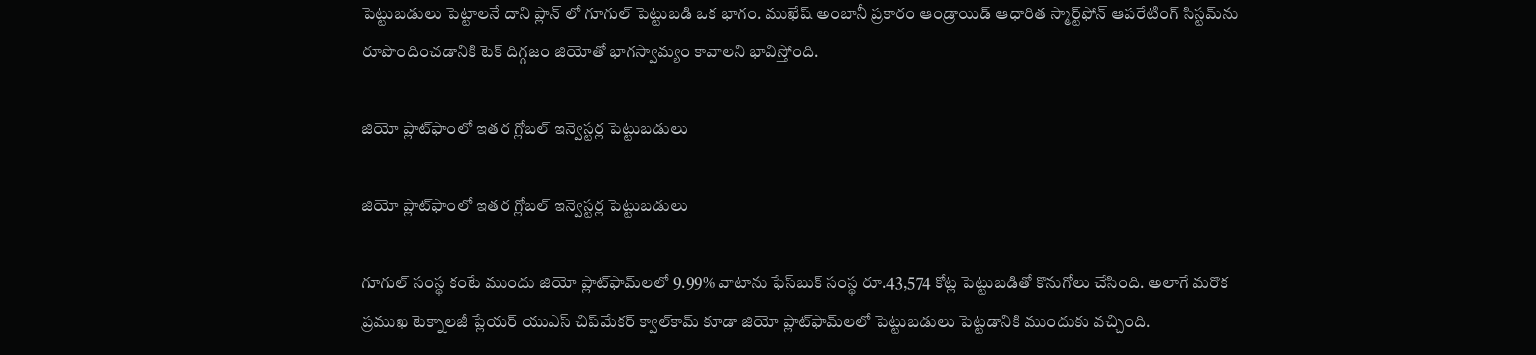పెట్టుబడులు పెట్టాలనే దాని ప్లాన్ లో గూగుల్ పెట్టుబడి ఒక భాగం. ముఖేష్ అంబానీ ప్రకారం ఆండ్రాయిడ్ ఆధారిత స్మార్ట్‌ఫోన్ ఆపరేటింగ్ సిస్టమ్‌ను రూపొందించడానికి టెక్ దిగ్గజం జియోతో భాగస్వామ్యం కావాలని భావిస్తోంది.

జియో ప్లాట్‌ఫాంలో ఇతర గ్లోబల్ ఇన్వెస్టర్ల పెట్టుబడులు

జియో ప్లాట్‌ఫాంలో ఇతర గ్లోబల్ ఇన్వెస్టర్ల పెట్టుబడులు

గూగుల్‌ సంస్థ కంటే ముందు జియో ప్లాట్‌ఫామ్‌లలో 9.99% వాటాను ఫేస్‌బుక్ సంస్థ రూ.43,574 కోట్ల పెట్టుబడితో కొనుగోలు చేసింది. అలాగే మరొక ప్రముఖ టెక్నాలజీ ప్లేయర్ యుఎస్ చిప్‌మేకర్ క్వాల్‌కామ్ కూడా జియో ప్లాట్‌ఫామ్‌లలో పెట్టుబడులు పెట్టడానికి ముందుకు వచ్చింది.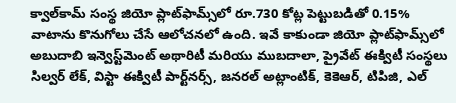క్వాల్‌కామ్ సంస్థ జియో ప్లాట్‌ఫామ్స్‌లో రూ.730 కోట్ల పెట్టుబడితో 0.15% వాటాను కొనుగోలు చేసే ఆలోచనలో ఉంది. ఇవే కాకుండా జియో ప్లాట్‌ఫామ్స్‌లో అబుదాబి ఇన్వెస్ట్‌మెంట్ అథారిటీ మరియు ముబదాలా, ప్రైవేట్ ఈక్విటీ సంస్థలు సిల్వర్ లేక్, విస్టా ఈక్విటీ పార్ట్‌నర్స్, జనరల్ అట్లాంటిక్, కెకెఆర్, టిపిజి, ఎల్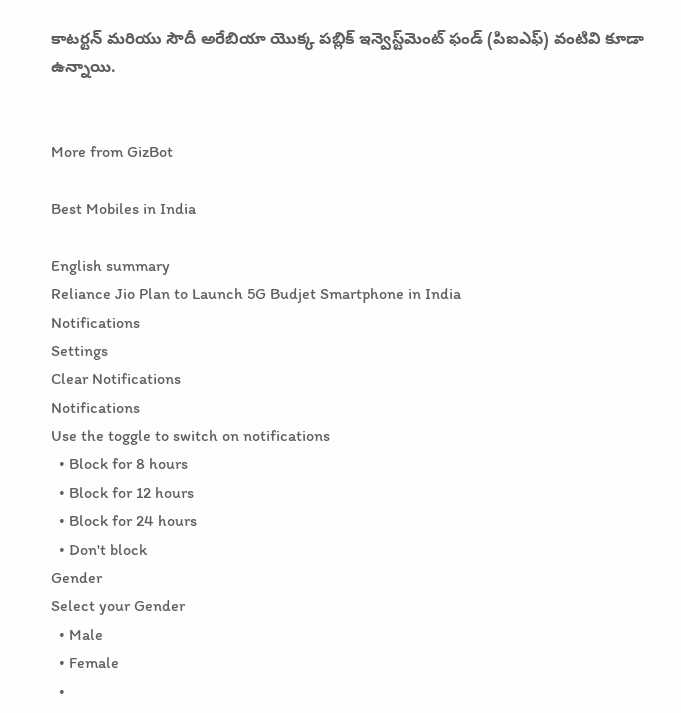కాటర్టన్ మరియు సౌదీ అరేబియా యొక్క పబ్లిక్ ఇన్వెస్ట్‌మెంట్ ఫండ్ (పిఐఎఫ్) వంటివి కూడా ఉన్నాయి.


More from GizBot

Best Mobiles in India

English summary
Reliance Jio Plan to Launch 5G Budjet Smartphone in India
Notifications
Settings
Clear Notifications
Notifications
Use the toggle to switch on notifications
  • Block for 8 hours
  • Block for 12 hours
  • Block for 24 hours
  • Don't block
Gender
Select your Gender
  • Male
  • Female
  •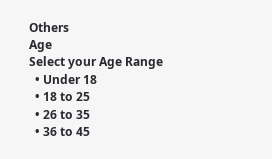Others
Age
Select your Age Range
  • Under 18
  • 18 to 25
  • 26 to 35
  • 36 to 45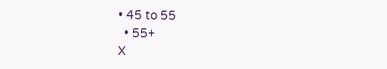• 45 to 55
  • 55+
X